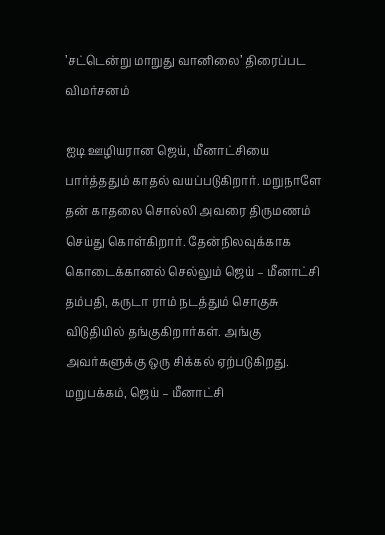’சட்டென்று மாறுது வானிலை’ திரைப்பட விமர்சனம்

ஐடி ஊழியரான ஜெய், மீனாட்சியை பார்த்ததும் காதல் வயப்படுகிறார். மறுநாளே தன் காதலை சொல்லி அவரை திருமணம் செய்து கொள்கிறார். தேன்நிலவுக்காக கொடைக்கானல் செல்லும் ஜெய் – மீனாட்சி தம்பதி, கருடா ராம் நடத்தும் சொகுசு விடுதியில் தங்குகிறார்கள். அங்கு அவர்களுக்கு ஒரு சிக்கல் ஏற்படுகிறது. மறுபக்கம், ஜெய் – மீனாட்சி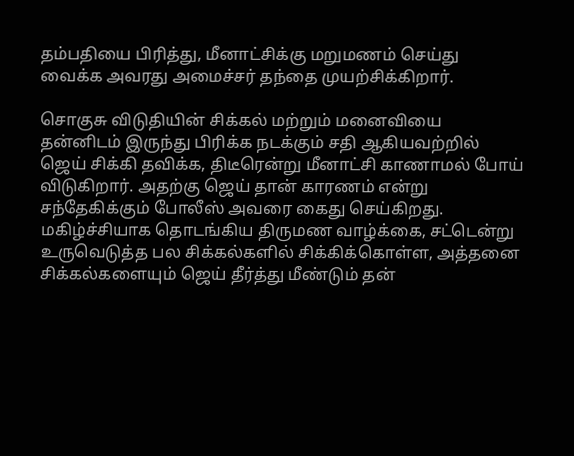தம்பதியை பிரித்து, மீனாட்சிக்கு மறுமணம் செய்து வைக்க அவரது அமைச்சர் தந்தை முயற்சிக்கிறார்.

சொகுசு விடுதியின் சிக்கல் மற்றும் மனைவியை தன்னிடம் இருந்து பிரிக்க நடக்கும் சதி ஆகியவற்றில் ஜெய் சிக்கி தவிக்க, திடீரென்று மீனாட்சி காணாமல் போய் விடுகிறார். அதற்கு ஜெய் தான் காரணம் என்று சந்தேகிக்கும் போலீஸ் அவரை கைது செய்கிறது. மகிழ்ச்சியாக தொடங்கிய திருமண வாழ்க்கை, சட்டென்று உருவெடுத்த பல சிக்கல்களில் சிக்கிக்கொள்ள, அத்தனை சிக்கல்களையும் ஜெய் தீர்த்து மீண்டும் தன்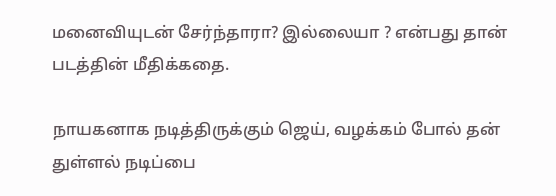மனைவியுடன் சேர்ந்தாரா? இல்லையா ? என்பது தான் படத்தின் மீதிக்கதை.

நாயகனாக நடித்திருக்கும் ஜெய், வழக்கம் போல் தன் துள்ளல் நடிப்பை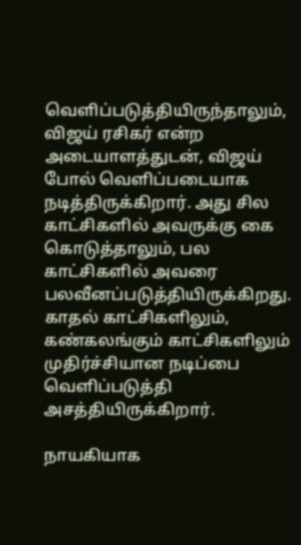வெளிப்படுத்தியிருந்தாலும், விஜய் ரசிகர் என்ற அடையாளத்துடன், விஜய் போல் வெளிப்படையாக நடித்திருக்கிறார். அது சில காட்சிகளில் அவருக்கு கை கொடுத்தாலும், பல காட்சிகளில் அவரை பலவீனப்படுத்தியிருக்கிறது. காதல் காட்சிகளிலும், கண்கலங்கும் காட்சிகளிலும் முதிர்ச்சியான நடிப்பை வெளிப்படுத்தி அசத்தியிருக்கிறார்.

நாயகியாக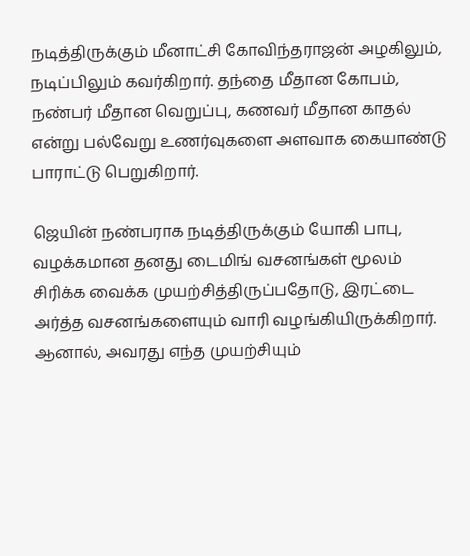நடித்திருக்கும் மீனாட்சி கோவிந்தராஜன் அழகிலும், நடிப்பிலும் கவர்கிறார். தந்தை மீதான கோபம், நண்பர் மீதான வெறுப்பு, கணவர் மீதான காதல் என்று பல்வேறு உணர்வுகளை அளவாக கையாண்டு பாராட்டு பெறுகிறார்.

ஜெயின் நண்பராக நடித்திருக்கும் யோகி பாபு, வழக்கமான தனது டைமிங் வசனங்கள் மூலம் சிரிக்க வைக்க முயற்சித்திருப்பதோடு, இரட்டை அர்த்த வசனங்களையும் வாரி வழங்கியிருக்கிறார். ஆனால், அவரது எந்த முயற்சியும்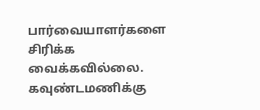பார்வையாளர்களை சிரிக்க வைக்கவில்லை. கவுண்டமணிக்கு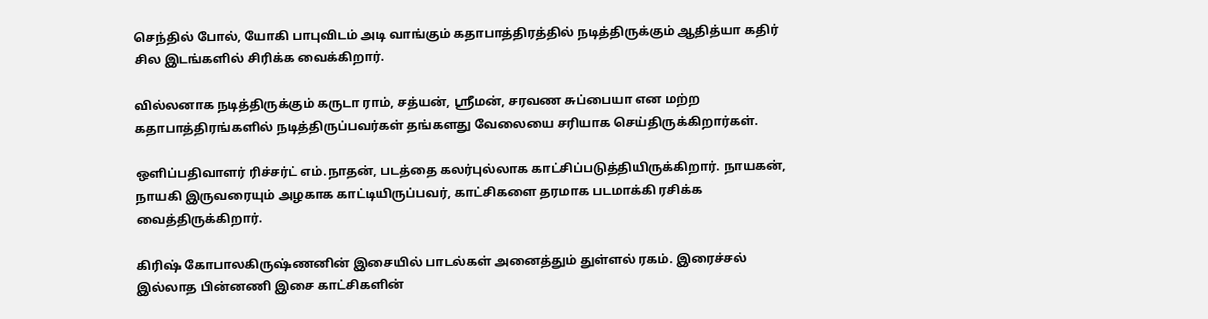செந்தில் போல், யோகி பாபுவிடம் அடி வாங்கும் கதாபாத்திரத்தில் நடித்திருக்கும் ஆதித்யா கதிர் சில இடங்களில் சிரிக்க வைக்கிறார்.

வில்லனாக நடித்திருக்கும் கருடா ராம், சத்யன், ஸ்ரீமன், சரவண சுப்பையா என மற்ற கதாபாத்திரங்களில் நடித்திருப்பவர்கள் தங்களது வேலையை சரியாக செய்திருக்கிறார்கள்.

ஒளிப்பதிவாளர் ரிச்சர்ட் எம்.நாதன், படத்தை கலர்புல்லாக காட்சிப்படுத்தியிருக்கிறார். நாயகன், நாயகி இருவரையும் அழகாக காட்டியிருப்பவர், காட்சிகளை தரமாக படமாக்கி ரசிக்க வைத்திருக்கிறார்.

கிரிஷ் கோபாலகிருஷ்ணனின் இசையில் பாடல்கள் அனைத்தும் துள்ளல் ரகம். இரைச்சல் இல்லாத பின்னணி இசை காட்சிகளின்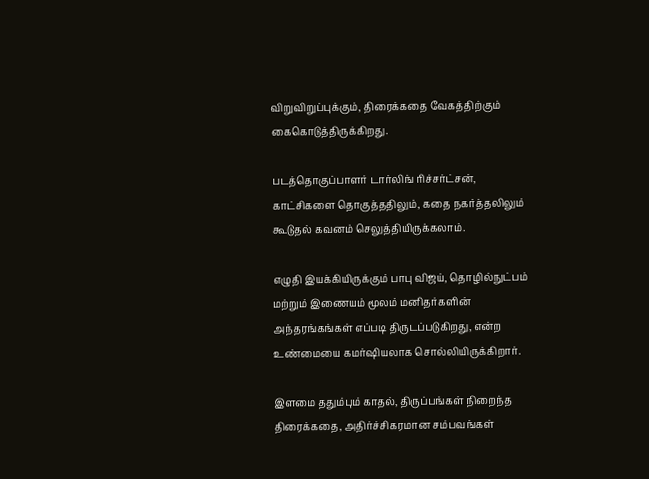விறுவிறுப்புக்கும், திரைக்கதை வேகத்திற்கும் கைகொடுத்திருக்கிறது.

படத்தொகுப்பாளர் டார்லிங் ரிச்சர்ட்சன், காட்சிகளை தொகுத்ததிலும், கதை நகர்த்தலிலும் கூடுதல் கவனம் செலுத்தியிருக்கலாம்.

எழுதி இயக்கியிருக்கும் பாபு விஜய், தொழில்நுட்பம் மற்றும் இணையம் மூலம் மனிதர்களின் அந்தரங்கங்கள் எப்படி திருடப்படுகிறது, என்ற உண்மையை கமர்ஷியலாக சொல்லியிருக்கிறார்.

இளமை ததும்பும் காதல், திருப்பங்கள் நிறைந்த திரைக்கதை, அதிர்ச்சிகரமான சம்பவங்கள்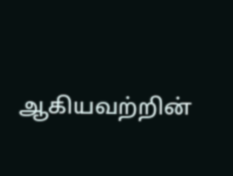ஆகியவற்றின்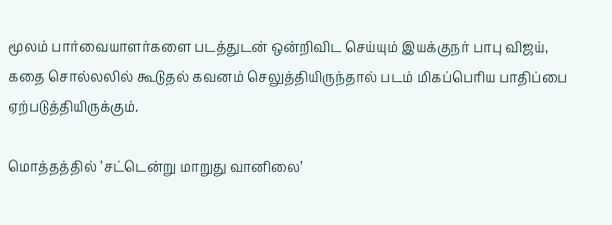மூலம் பார்வையாளர்களை படத்துடன் ஒன்றிவிட செய்யும் இயக்குநர் பாபு விஜய், கதை சொல்லலில் கூடுதல் கவனம் செலுத்தியிருந்தால் படம் மிகப்பெரிய பாதிப்பை ஏற்படுத்தியிருக்கும்.

மொத்தத்தில் ’சட்டென்று மாறுது வானிலை’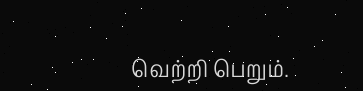வெற்றி பெறும்.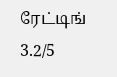ரேட்டிங் 3.2/5